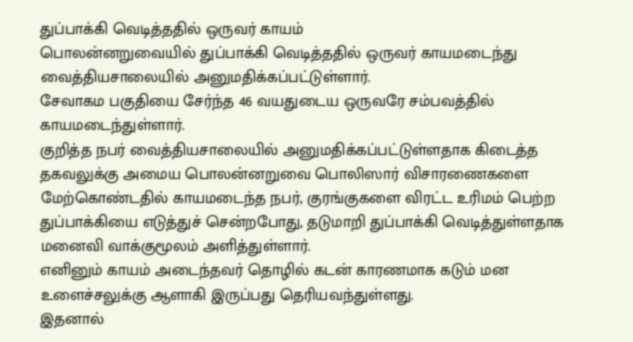துப்பாக்கி வெடித்ததில் ஒருவர் காயம்
பொலன்னறுவையில் துப்பாக்கி வெடித்ததில் ஒருவர் காயமடைந்து வைத்தியசாலையில் அனுமதிக்கப்பட்டுள்ளார்.
சேவாகம பகுதியை சேர்ந்த 46 வயதுடைய ஒருவரே சம்பவத்தில் காயமடைந்துள்ளார்.
குறித்த நபர் வைத்தியசாலையில் அனுமதிக்கப்பட்டுள்ளதாக கிடைத்த தகவலுக்கு அமைய பொலன்னறுவை பொலிஸார் விசாரணைகளை மேற்கொண்டதில் காயமடைந்த நபர், குரங்குகளை விரட்ட உரிமம் பெற்ற துப்பாக்கியை எடுத்துச் சென்றபோது, தடுமாறி துப்பாக்கி வெடித்துள்ளதாக மனைவி வாக்குமூலம் அளித்துள்ளார்.
எனினும் காயம் அடைந்தவர் தொழில் கடன் காரணமாக கடும் மன உளைச்சலுக்கு ஆளாகி இருப்பது தெரியவந்துள்ளது.
இதனால்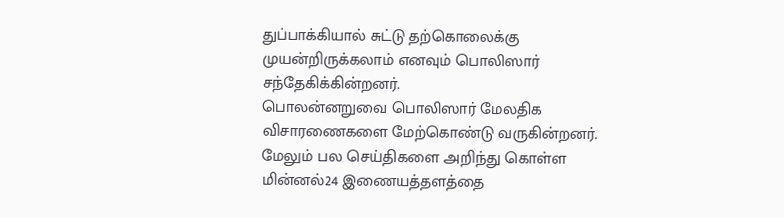துப்பாக்கியால் சுட்டு தற்கொலைக்கு முயன்றிருக்கலாம் எனவும் பொலிஸார் சந்தேகிக்கின்றனர்.
பொலன்னறுவை பொலிஸார் மேலதிக விசாரணைகளை மேற்கொண்டு வருகின்றனர்.
மேலும் பல செய்திகளை அறிந்து கொள்ள மின்னல்24 இணையத்தளத்தை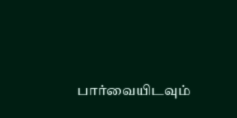பார்வையிடவும்